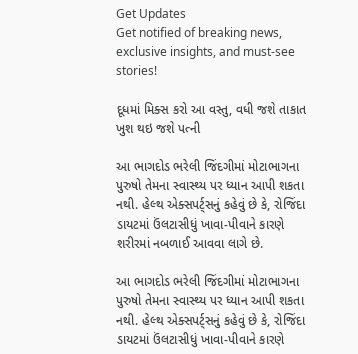Get Updates
Get notified of breaking news, exclusive insights, and must-see stories!

દૂધમાં મિક્સ કરો આ વસ્તુ, વધી જશે તાકાત ખુશ થઇ જશે પત્ની

આ ભાગદોડ ભરેલી જિંદગીમાં મોટાભાગના પુરુષો તેમના સ્વાસ્થ્ય પર ધ્યાન આપી શકતા નથી. હેલ્થ એક્સપર્ટ્સનું કહેવું છે કે, રોજિંદા ડાયટમાં ઉંલટાસીધું ખાવા-પીવાને કારણે શરીરમાં નબળાઈ આવવા લાગે છે.

આ ભાગદોડ ભરેલી જિંદગીમાં મોટાભાગના પુરુષો તેમના સ્વાસ્થ્ય પર ધ્યાન આપી શકતા નથી. હેલ્થ એક્સપર્ટ્સનું કહેવું છે કે, રોજિંદા ડાયટમાં ઉંલટાસીધું ખાવા-પીવાને કારણે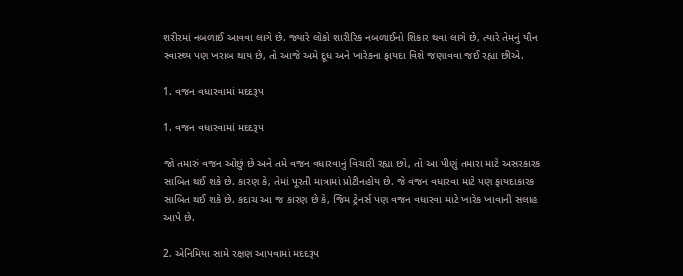શરીરમાં નબળાઈ આવવા લાગે છે. જ્યારે લોકો શારીરિક નબળાઈનો શિકાર થવા લાગે છે, ત્યારે તેમનું યૌન સ્વાસ્થ્ય પણ ખરાબ થાય છે, તો આજે અમે દૂધ અને ખારેકના ફાયદા વિશે જણાવવા જઈ રહ્યા છીએ.

1. વજન વધારવામાં મદદરૂપ

1. વજન વધારવામાં મદદરૂપ

જો તમારું વજન ઓછું છે અને તમે વજન વધારવાનું વિચારી રહ્યા છો, તો આ પીણું તમારા માટે અસરકારક સાબિત થઈ શકે છે. કારણ કે, તેમાં પૂરતી માત્રામાં પ્રોટીનહોય છે. જે વજન વધારવા માટે પણ ફાયદાકારક સાબિત થઈ શકે છે. કદાચ આ જ કારણ છે કે, જિમ ટ્રેનર્સ પણ વજન વધારવા માટે ખારેક ખાવાની સલાહ આપે છે.

2. એનિમિયા સામે રક્ષણ આપવામાં મદદરૂપ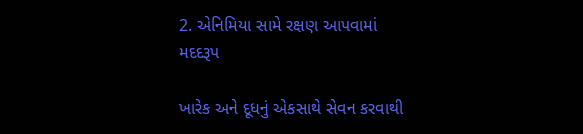2. એનિમિયા સામે રક્ષણ આપવામાં મદદરૂપ

ખારેક અને દૂધનું એકસાથે સેવન કરવાથી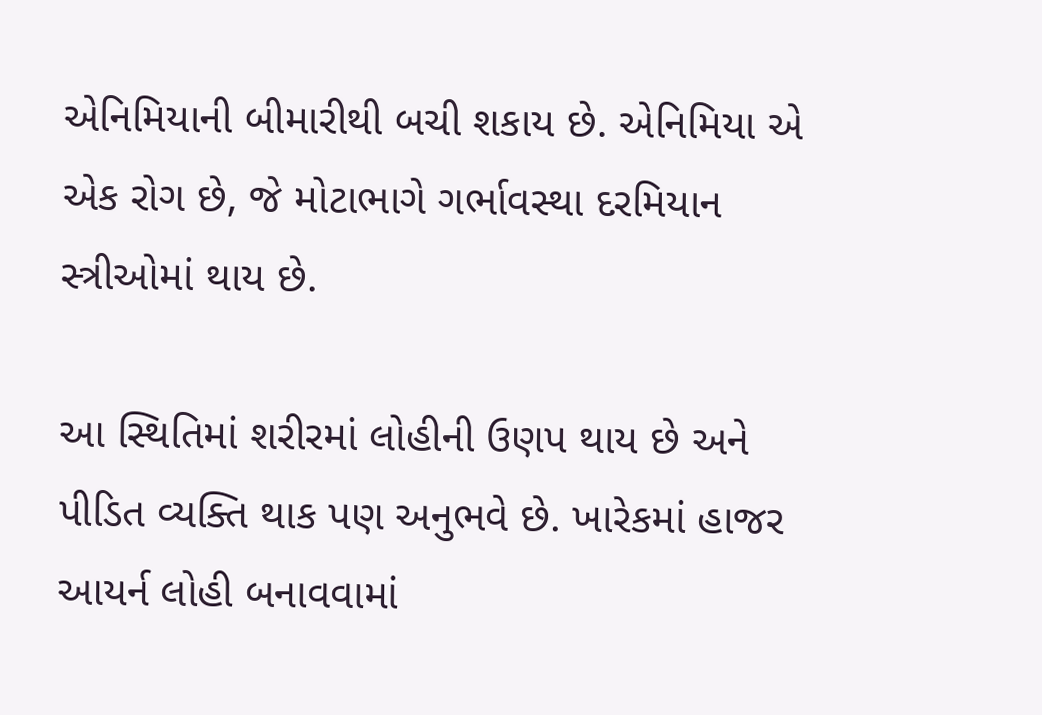એનિમિયાની બીમારીથી બચી શકાય છે. એનિમિયા એ એક રોગ છે, જે મોટાભાગે ગર્ભાવસ્થા દરમિયાન સ્ત્રીઓમાં થાય છે.

આ સ્થિતિમાં શરીરમાં લોહીની ઉણપ થાય છે અને પીડિત વ્યક્તિ થાક પણ અનુભવે છે. ખારેકમાં હાજર આયર્ન લોહી બનાવવામાં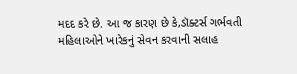મદદ કરે છે. આ જ કારણ છે કે,ડૉક્ટર્સ ગર્ભવતી મહિલાઓને ખારેકનું સેવન કરવાની સલાહ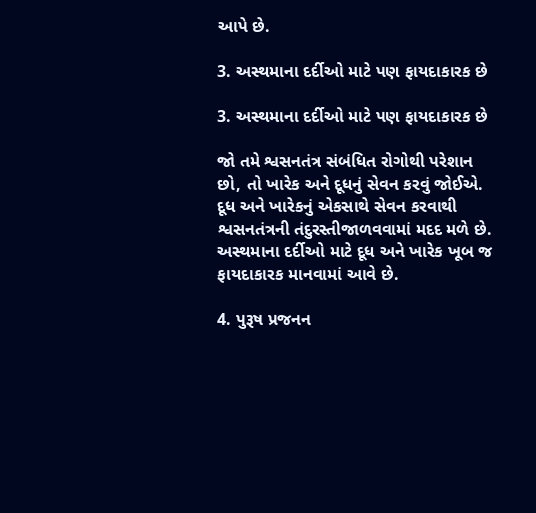આપે છે.

3. અસ્થમાના દર્દીઓ માટે પણ ફાયદાકારક છે

3. અસ્થમાના દર્દીઓ માટે પણ ફાયદાકારક છે

જો તમે શ્વસનતંત્ર સંબંધિત રોગોથી પરેશાન છો, તો ખારેક અને દૂધનું સેવન કરવું જોઈએ. દૂધ અને ખારેકનું એકસાથે સેવન કરવાથી શ્વસનતંત્રની તંદુરસ્તીજાળવવામાં મદદ મળે છે. અસ્થમાના દર્દીઓ માટે દૂધ અને ખારેક ખૂબ જ ફાયદાકારક માનવામાં આવે છે.

4. પુરૂષ પ્રજનન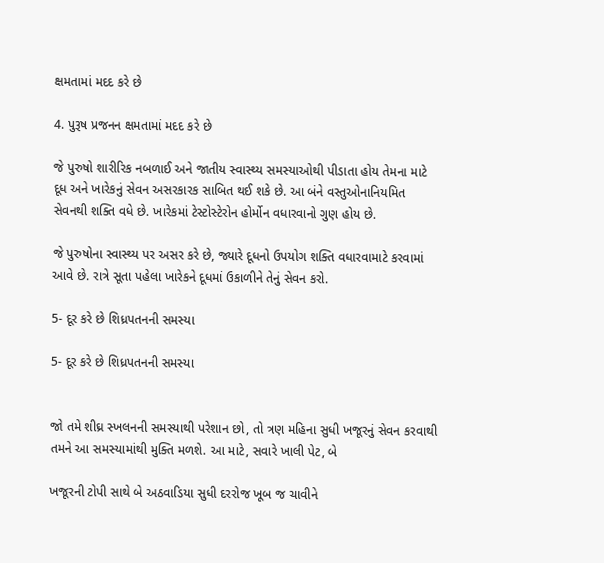ક્ષમતામાં મદદ કરે છે

4. પુરૂષ પ્રજનન ક્ષમતામાં મદદ કરે છે

જે પુરુષો શારીરિક નબળાઈ અને જાતીય સ્વાસ્થ્ય સમસ્યાઓથી પીડાતા હોય તેમના માટે દૂધ અને ખારેકનું સેવન અસરકારક સાબિત થઈ શકે છે. આ બંને વસ્તુઓનાનિયમિત સેવનથી શક્તિ વધે છે. ખારેકમાં ટેસ્ટોસ્ટેરોન હોર્મોન વધારવાનો ગુણ હોય છે.

જે પુરુષોના સ્વાસ્થ્ય પર અસર કરે છે, જ્યારે દૂધનો ઉપયોગ શક્તિ વધારવામાટે કરવામાં આવે છે. રાત્રે સૂતા પહેલા ખારેકને દૂધમાં ઉકાળીને તેનું સેવન કરો.

5- દૂર કરે છે શિધ્રપતનની સમસ્યા

5- દૂર કરે છે શિધ્રપતનની સમસ્યા


જો તમે શીઘ્ર સ્ખલનની સમસ્યાથી પરેશાન છો, તો ત્રણ મહિના સુધી ખજૂરનું સેવન કરવાથી તમને આ સમસ્યામાંથી મુક્તિ મળશે. આ માટે, સવારે ખાલી પેટ, બે

ખજૂરની ટોપી સાથે બે અઠવાડિયા સુધી દરરોજ ખૂબ જ ચાવીને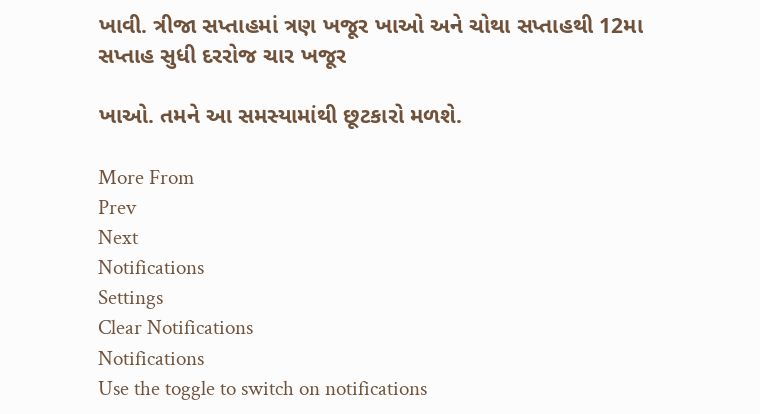ખાવી. ત્રીજા સપ્તાહમાં ત્રણ ખજૂર ખાઓ અને ચોથા સપ્તાહથી 12મા સપ્તાહ સુધી દરરોજ ચાર ખજૂર

ખાઓ. તમને આ સમસ્યામાંથી છૂટકારો મળશે.

More From
Prev
Next
Notifications
Settings
Clear Notifications
Notifications
Use the toggle to switch on notifications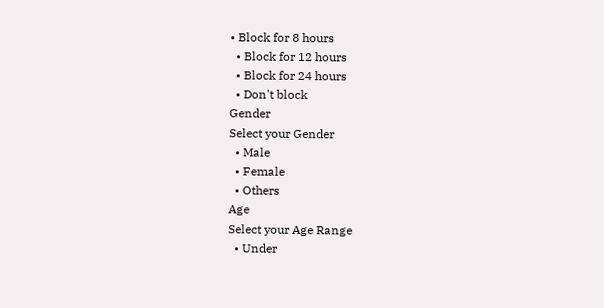• Block for 8 hours
  • Block for 12 hours
  • Block for 24 hours
  • Don't block
Gender
Select your Gender
  • Male
  • Female
  • Others
Age
Select your Age Range
  • Under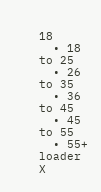18
  • 18 to 25
  • 26 to 35
  • 36 to 45
  • 45 to 55
  • 55+
loader
X